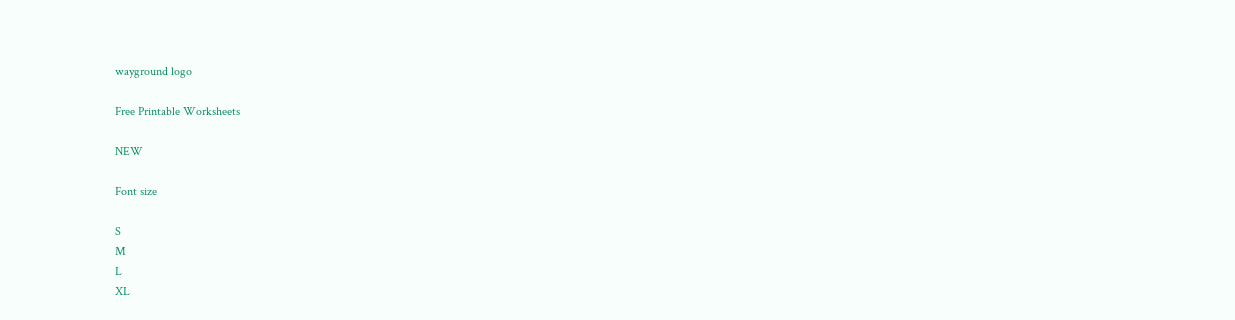wayground logo

Free Printable Worksheets

NEW

Font size

S
M
L
XL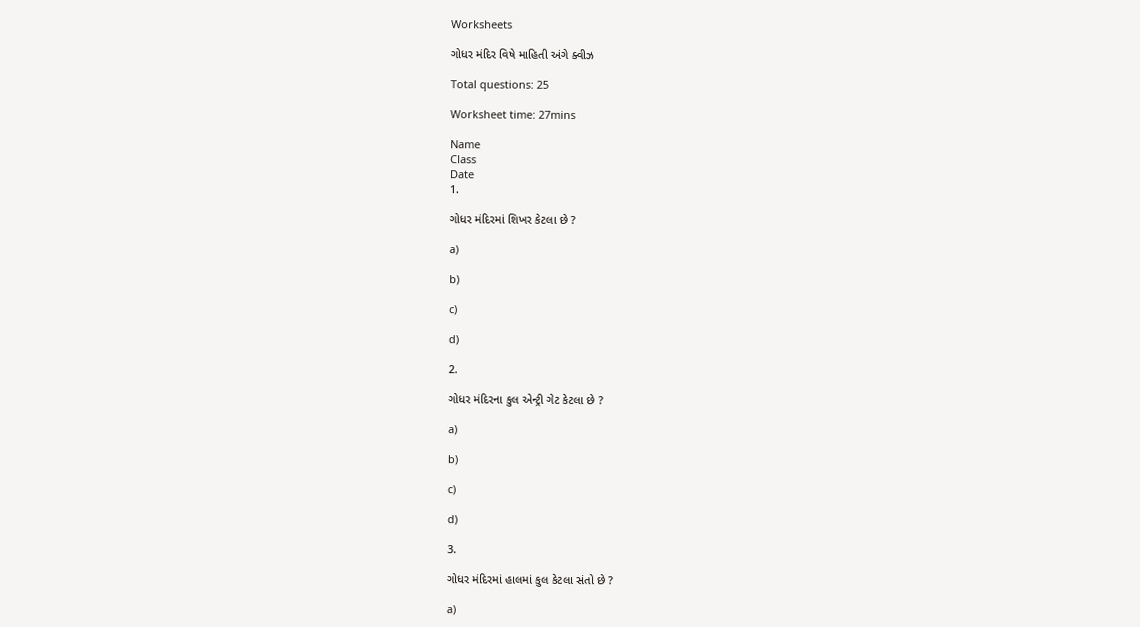Worksheets

ગોધર મંદિર વિષે માહિતી અંગે ક્વીઝ

Total questions: 25

Worksheet time: 27mins

Name
Class
Date
1.

ગોધર મંદિરમાં શિખર કેટલા છે ?

a)

b)

c)

d)

2.

ગોધર મંદિરના કુલ એન્ટ્રી ગેટ કેટલા છે ?

a)

b)

c)

d)

3.

ગોધર મંદિરમાં હાલમાં કુલ કેટલા સંતો છે ?

a)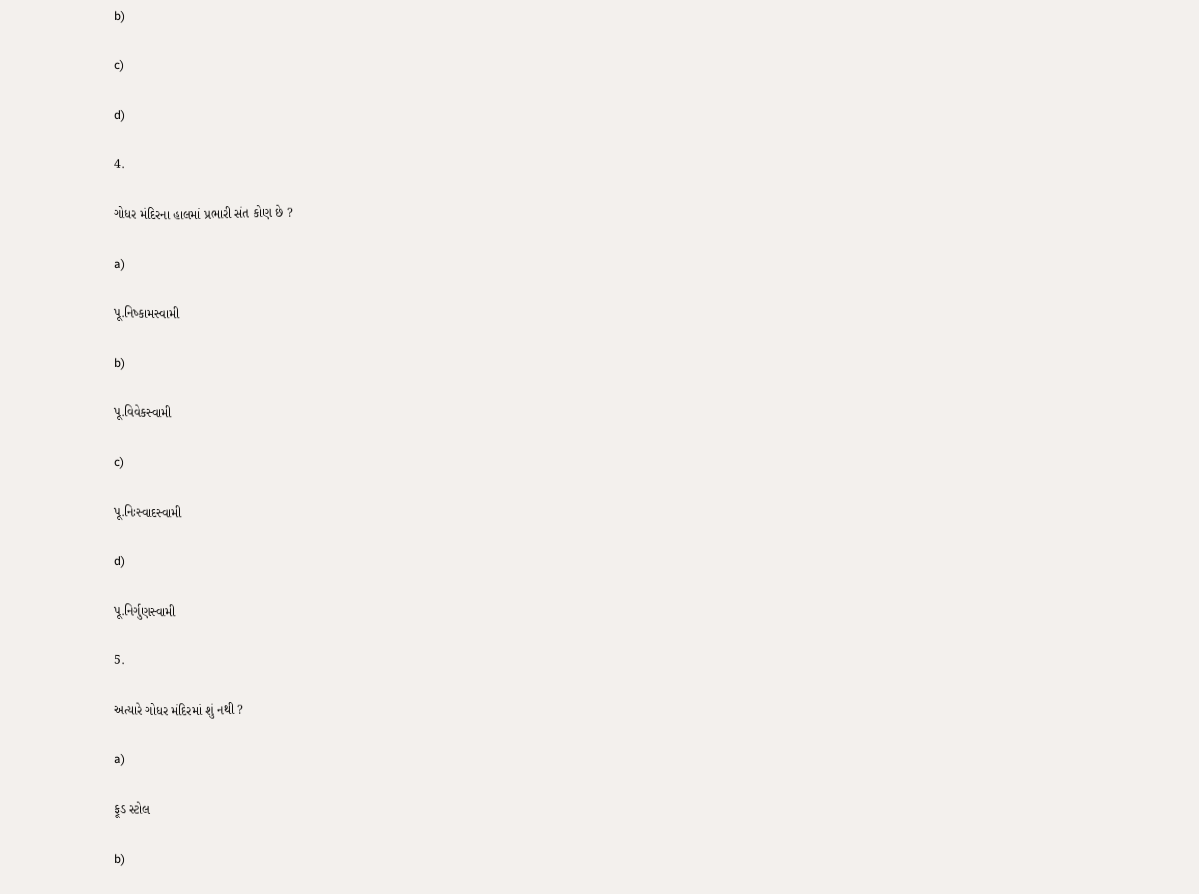b)

c)

d)

4.

ગોધર મંદિરના હાલમાં પ્રભારી સંત કોણ છે ?

a)

પૂ.નિષ્કામસ્વામી

b)

પૂ.વિવેકસ્વામી

c)

પૂ.નિઃસ્વાદસ્વામી

d)

પૂ.નિર્ગુણસ્વામી

5.

અત્યારે ગોધર મંદિરમાં શું નથી ?

a)

ફૂડ સ્ટોલ

b)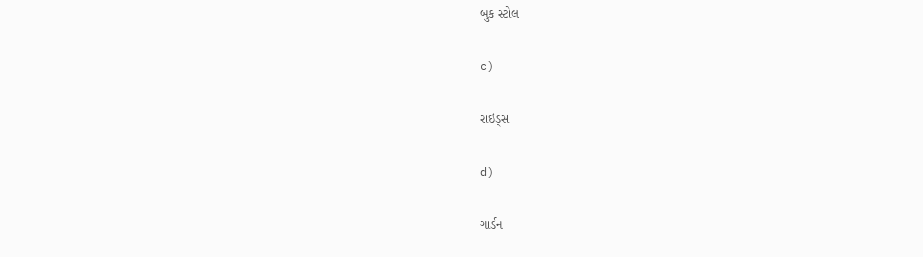બુક સ્ટોલ

c)

રાઇડ્સ

d)

ગાર્ડન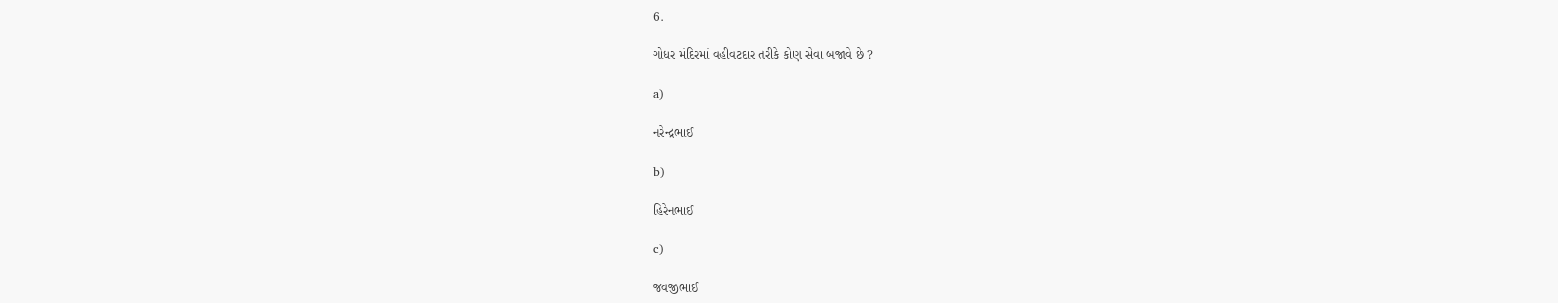6.

ગોધર મંદિરમાં વહીવટદાર તરીકે કોણ સેવા બજાવે છે ?

a)

નરેન્દ્રભાઈ

b)

હિરેનભાઈ

c)

જવજીભાઈ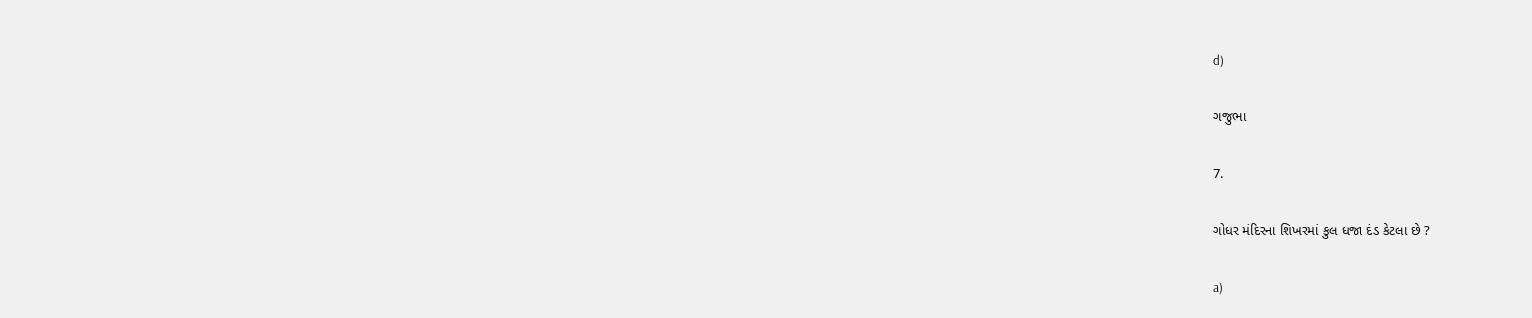d)

ગજુભા

7.

ગોધર મંદિરના શિખરમાં કુલ ધજા દંડ કેટલા છે ?

a)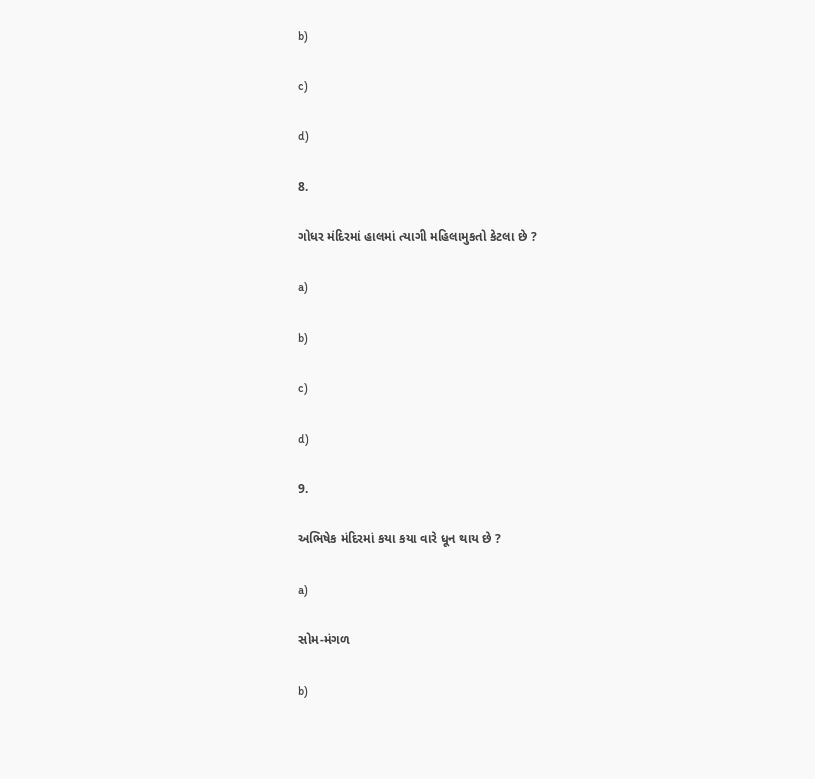b)

c)

d)

8.

ગોધર મંદિરમાં હાલમાં ત્યાગી મહિલામુકતો કેટલા છે ?

a)

b)

c)

d)

9.

અભિષેક મંદિરમાં કયા કયા વારે ધૂન થાય છે ?

a)

સોમ-મંગળ

b)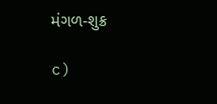મંગળ-શુક્ર

c)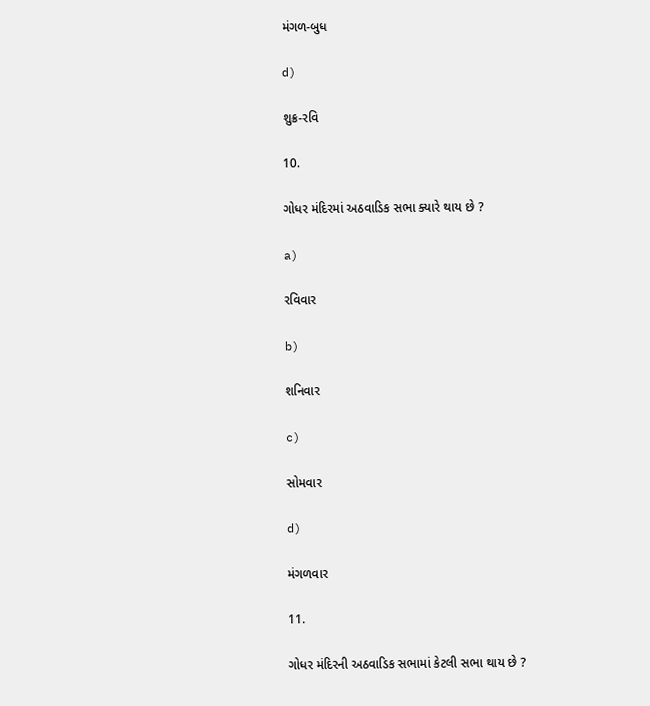મંગળ-બુધ

d)

શુક્ર-રવિ

10.

ગોધર મંદિરમાં અઠવાડિક સભા ક્યારે થાય છે ?

a)

રવિવાર

b)

શનિવાર

c)

સોમવાર

d)

મંગળવાર

11.

ગોધર મંદિરની અઠવાડિક સભામાં કેટલી સભા થાય છે ?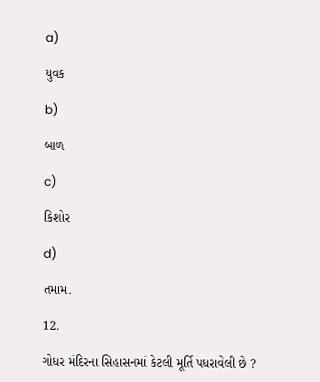a)

યુવક

b)

બાળ

c)

કિશોર

d)

તમામ.

12.

ગોધર મંદિરના સિહાસનમાં કેટલી મૂર્તિ પધરાવેલી છે ?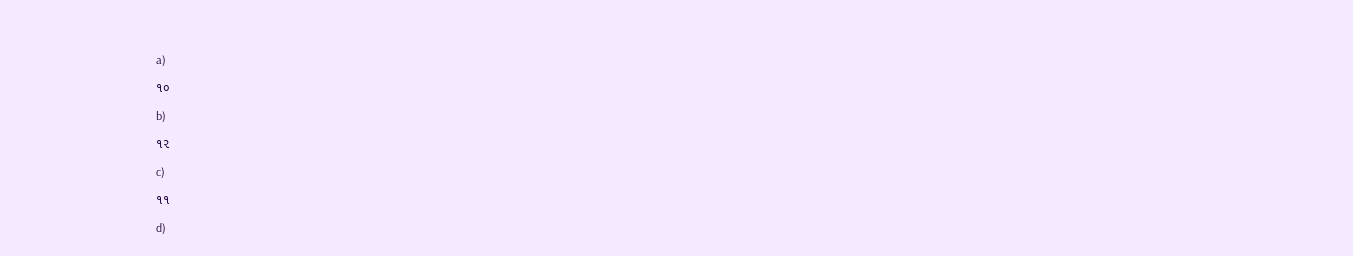a)

૧૦

b)

૧૨

c)

૧૧

d)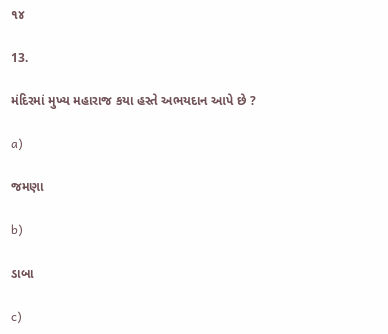૧૪

13.

મંદિરમાં મુખ્ય મહારાજ કયા હસ્તે અભયદાન આપે છે ?

a)

જમણા

b)

ડાબા

c)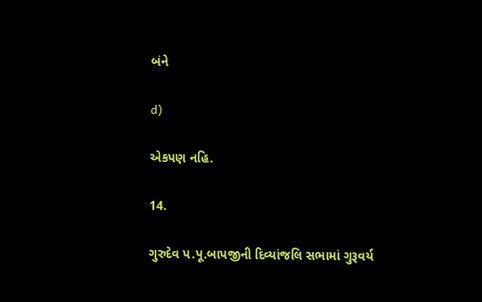બંને

d)

એકપણ નહિ.

14.

ગુરુદેવ પ.પૂ.બાપજીની દિવ્યાંજલિ સભામાં ગુરૂવર્ય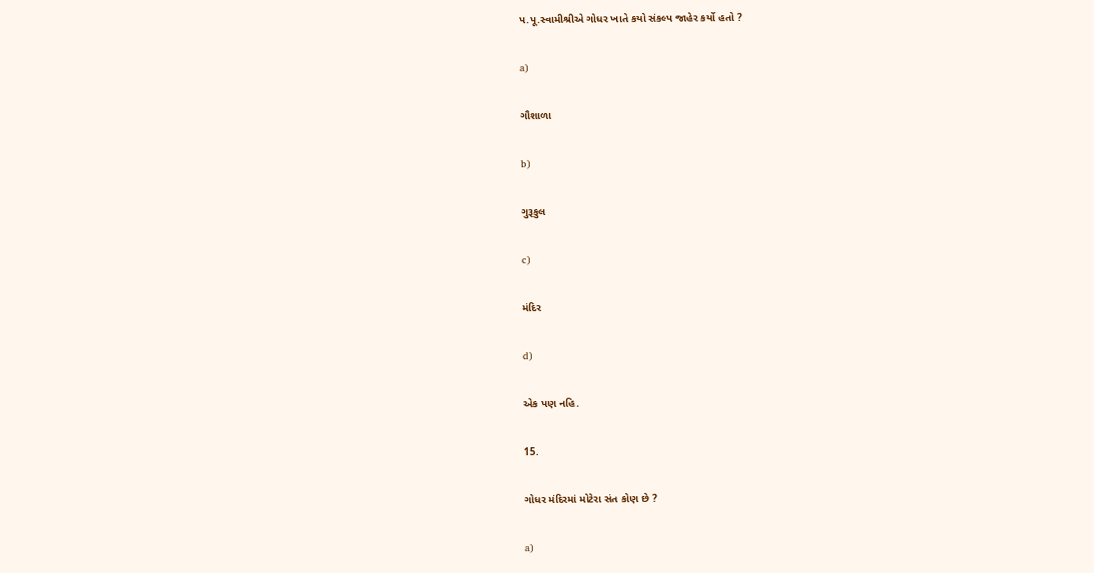પ.પૂ.સ્વામીશ્રીએ ગોધર ખાતે કયો સંકલ્પ જાહેર કર્યો હતો ?

a)

ગૌશાળા

b)

ગુરૂકુલ

c)

મંદિર

d)

એક પણ નહિ.

15.

ગોધર મંદિરમાં મોટેરા સંત કોણ છે ?

a)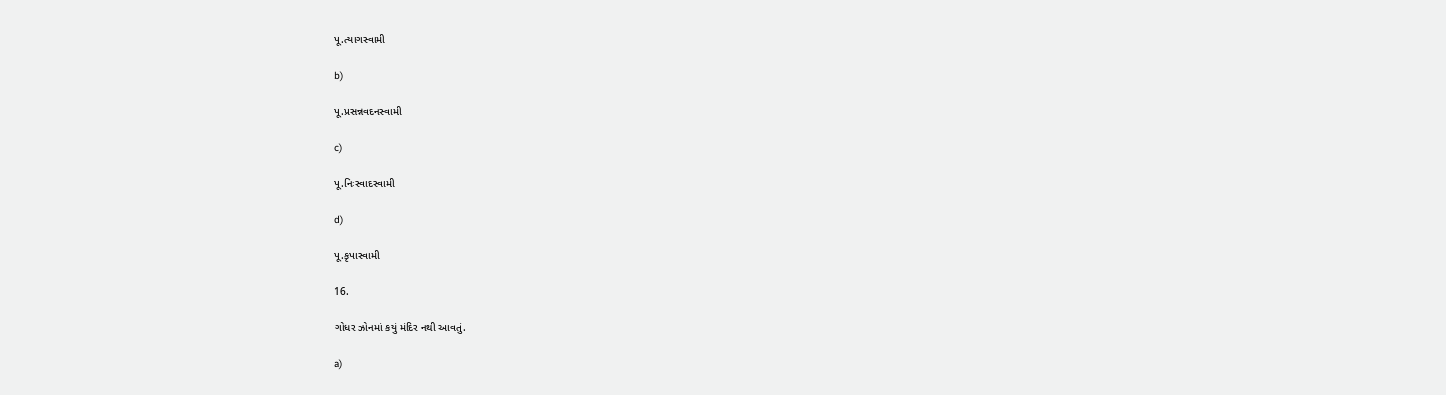પૂ.ત્યાગસ્વામી

b)

પૂ.પ્રસન્નવદનસ્વામી

c)

પૂ.નિઃસ્વાદસ્વામી

d)

પૂ.કૃપાસ્વામી

16.

ગોધર ઝોનમાં કયું મંદિર નથી આવતું.

a)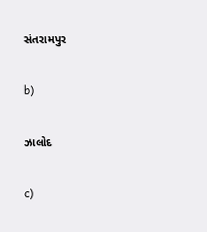સંતરામપુર

b)

ઝાલોદ

c)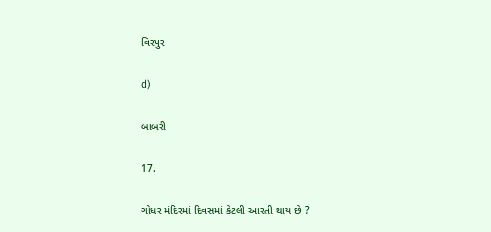વિરપુર

d)

બાબરી

17.

ગોધર મંદિરમાં દિવસમાં કેટલી આરતી થાય છે ?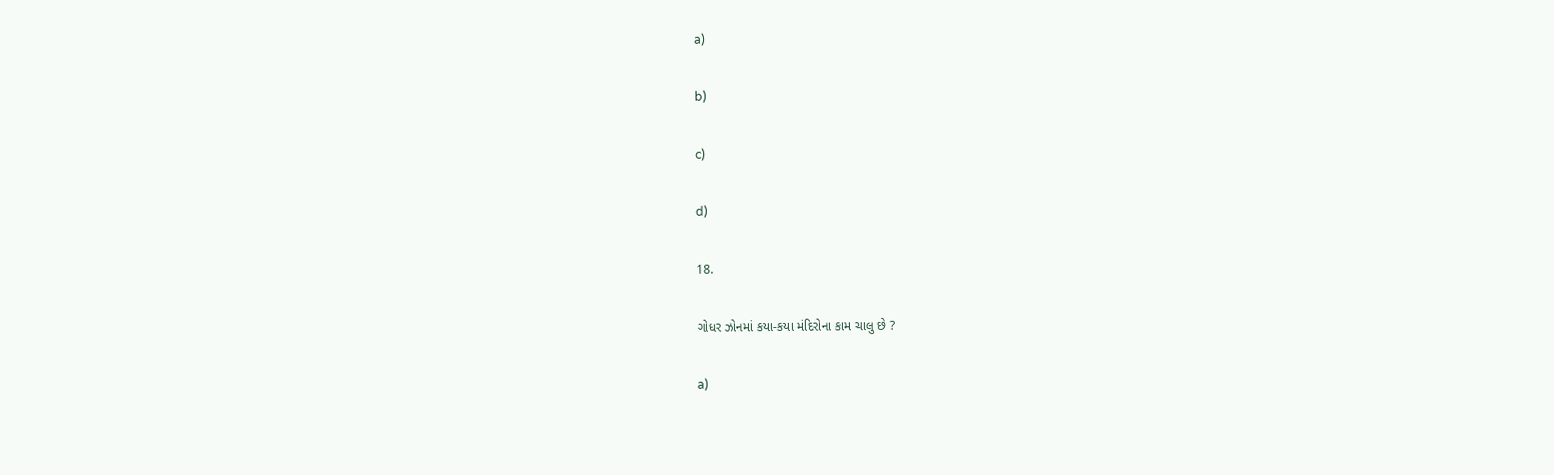a)

b)

c)

d)

18.

ગોધર ઝોનમાં કયા-કયા મંદિરોના કામ ચાલુ છે ?

a)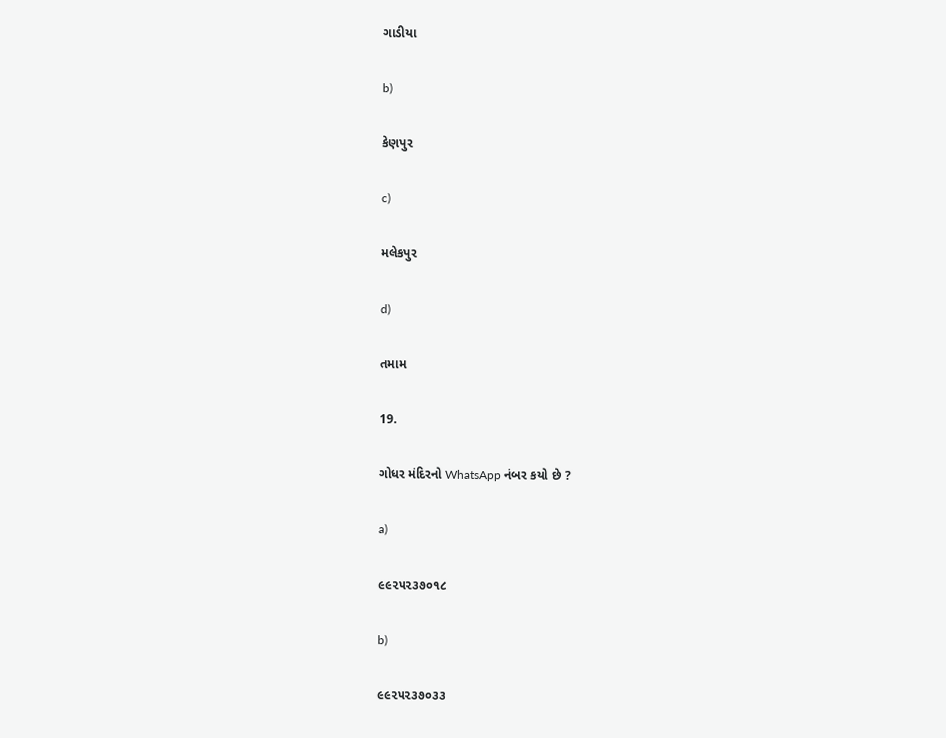ગાડીયા

b)

કેણપુર

c)

મલેકપુર

d)

તમામ

19.

ગોધર મંદિરનો WhatsApp નંબર કયો છે ?

a)

૯૯૨૫૨૩૭૦૧૮

b)

૯૯૨૫૨૩૭૦૩૩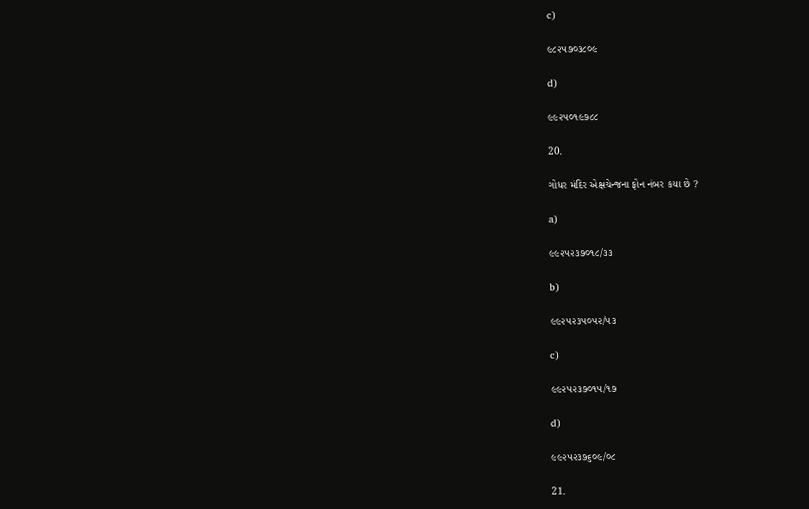c)

૯૮૨૫૭૦૩૮૦૯

d)

૯૯૨૫૦૧૯૭૮૮

20.

ગોધર મંદિર એક્ષચેન્જના ફોન નંબર કયા છે ?

a)

૯૯૨૫૨૩૭૦૧૮/૩૩

b)

૯૯૨૫૨૩૫૦૫૨/૫૩

c)

૯૯૨૫૨૩૭૦૧૫/૧૭

d)

૯૯૨૫૨૩૭૬૦૯/૦૮

21.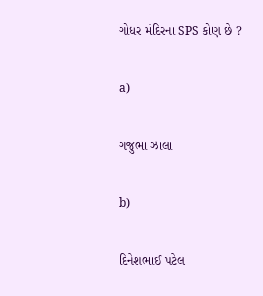ગોધર મંદિરના SPS કોણ છે ?

a)

ગજુભા ઝાલા

b)

દિનેશભાઈ પટેલ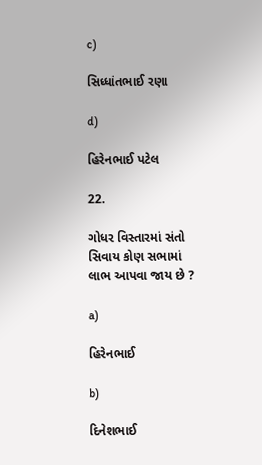c)

સિધ્ધાંતભાઈ રણા

d)

હિરેનભાઈ પટેલ

22.

ગોધર વિસ્તારમાં સંતો સિવાય કોણ સભામાં લાભ આપવા જાય છે ?

a)

હિરેનભાઈ

b)

દિનેશભાઈ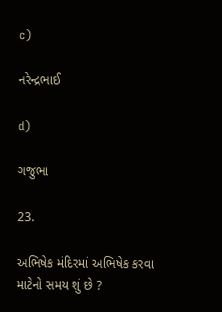c)

નરેન્દ્રભાઈ

d)

ગજુભા

23.

અભિષેક મંદિરમાં અભિષેક કરવા માટેનો સમય શું છે ?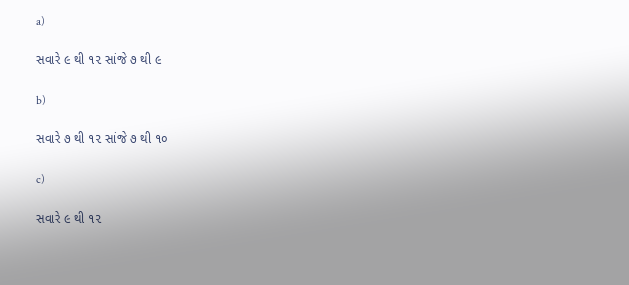a)

સવારે ૯ થી ૧૨ સાંજે ૭ થી ૯

b)

સવારે ૭ થી ૧૨ સાંજે ૭ થી ૧૦

c)

સવારે ૯ થી ૧૨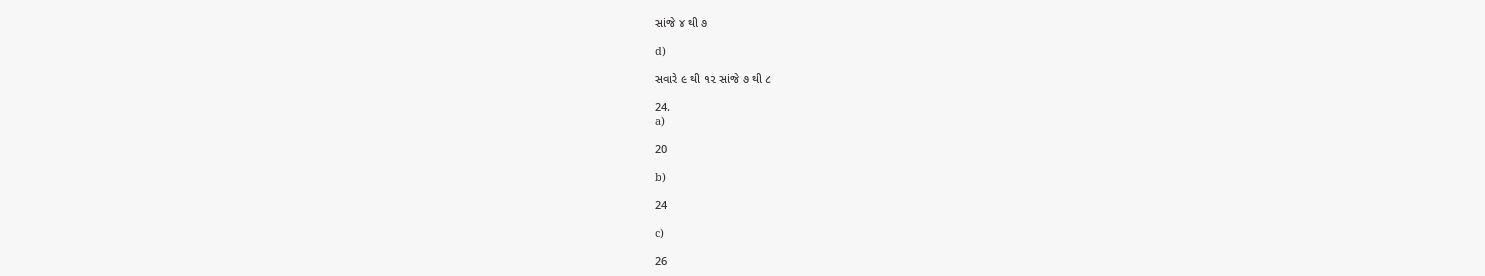સાંજે ૪ થી ૭

d)

સવારે ૯ થી ૧૨ સાંજે ૭ થી ૮

24.
a)

20

b)

24

c)

26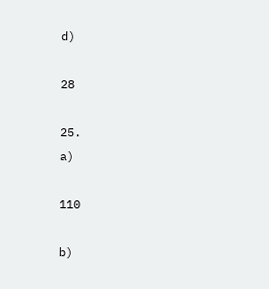d)

28

25.
a)

110

b)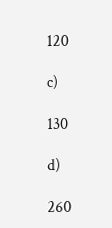120

c)

130

d)

260